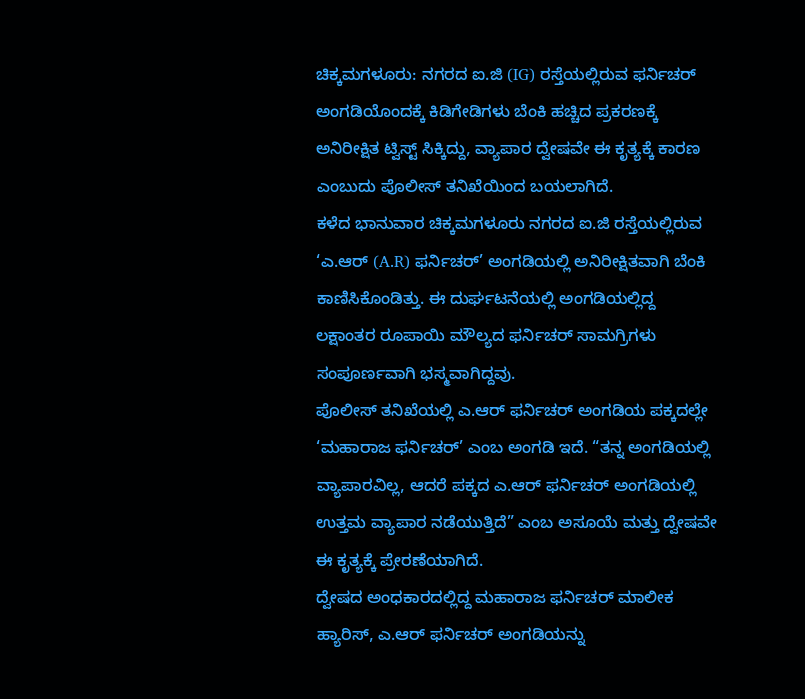ಚಿಕ್ಕಮಗಳೂರು: ನಗರದ ಐ.ಜಿ (IG) ರಸ್ತೆಯಲ್ಲಿರುವ ಫರ್ನಿಚರ್ ಅಂಗಡಿಯೊಂದಕ್ಕೆ ಕಿಡಿಗೇಡಿಗಳು ಬೆಂಕಿ ಹಚ್ಚಿದ ಪ್ರಕರಣಕ್ಕೆ ಅನಿರೀಕ್ಷಿತ ಟ್ವಿಸ್ಟ್ ಸಿಕ್ಕಿದ್ದು, ವ್ಯಾಪಾರ ದ್ವೇಷವೇ ಈ ಕೃತ್ಯಕ್ಕೆ ಕಾರಣ ಎಂಬುದು ಪೊಲೀಸ್ ತನಿಖೆಯಿಂದ ಬಯಲಾಗಿದೆ.
ಕಳೆದ ಭಾನುವಾರ ಚಿಕ್ಕಮಗಳೂರು ನಗರದ ಐ.ಜಿ ರಸ್ತೆಯಲ್ಲಿರುವ ‘ಎ.ಆರ್ (A.R) ಫರ್ನಿಚರ್’ ಅಂಗಡಿಯಲ್ಲಿ ಅನಿರೀಕ್ಷಿತವಾಗಿ ಬೆಂಕಿ ಕಾಣಿಸಿಕೊಂಡಿತ್ತು. ಈ ದುರ್ಘಟನೆಯಲ್ಲಿ ಅಂಗಡಿಯಲ್ಲಿದ್ದ ಲಕ್ಷಾಂತರ ರೂಪಾಯಿ ಮೌಲ್ಯದ ಫರ್ನಿಚರ್ ಸಾಮಗ್ರಿಗಳು ಸಂಪೂರ್ಣವಾಗಿ ಭಸ್ಮವಾಗಿದ್ದವು.
ಪೊಲೀಸ್ ತನಿಖೆಯಲ್ಲಿ ಎ.ಆರ್ ಫರ್ನಿಚರ್ ಅಂಗಡಿಯ ಪಕ್ಕದಲ್ಲೇ ‘ಮಹಾರಾಜ ಫರ್ನಿಚರ್’ ಎಂಬ ಅಂಗಡಿ ಇದೆ. “ತನ್ನ ಅಂಗಡಿಯಲ್ಲಿ ವ್ಯಾಪಾರವಿಲ್ಲ, ಆದರೆ ಪಕ್ಕದ ಎ.ಆರ್ ಫರ್ನಿಚರ್ ಅಂಗಡಿಯಲ್ಲಿ ಉತ್ತಮ ವ್ಯಾಪಾರ ನಡೆಯುತ್ತಿದೆ” ಎಂಬ ಅಸೂಯೆ ಮತ್ತು ದ್ವೇಷವೇ ಈ ಕೃತ್ಯಕ್ಕೆ ಪ್ರೇರಣೆಯಾಗಿದೆ.
ದ್ವೇಷದ ಅಂಧಕಾರದಲ್ಲಿದ್ದ ಮಹಾರಾಜ ಫರ್ನಿಚರ್ ಮಾಲೀಕ ಹ್ಯಾರಿಸ್, ಎ.ಆರ್ ಫರ್ನಿಚರ್ ಅಂಗಡಿಯನ್ನು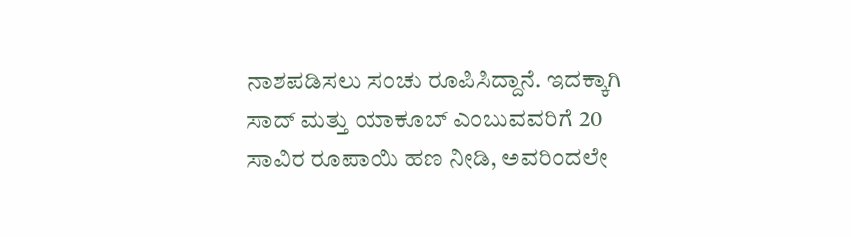ನಾಶಪಡಿಸಲು ಸಂಚು ರೂಪಿಸಿದ್ದಾನೆ. ಇದಕ್ಕಾಗಿ ಸಾದ್ ಮತ್ತು ಯಾಕೂಬ್ ಎಂಬುವವರಿಗೆ 20 ಸಾವಿರ ರೂಪಾಯಿ ಹಣ ನೀಡಿ, ಅವರಿಂದಲೇ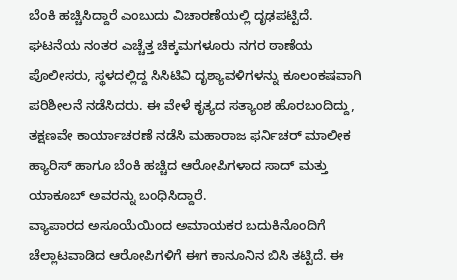ಬೆಂಕಿ ಹಚ್ಚಿಸಿದ್ದಾರೆ ಎಂಬುದು ವಿಚಾರಣೆಯಲ್ಲಿ ದೃಢಪಟ್ಟಿದೆ.
ಘಟನೆಯ ನಂತರ ಎಚ್ಚೆತ್ತ ಚಿಕ್ಕಮಗಳೂರು ನಗರ ಠಾಣೆಯ ಪೊಲೀಸರು, ಸ್ಥಳದಲ್ಲಿದ್ದ ಸಿಸಿಟಿವಿ ದೃಶ್ಯಾವಳಿಗಳನ್ನು ಕೂಲಂಕಷವಾಗಿ ಪರಿಶೀಲನೆ ನಡೆಸಿದರು. ಈ ವೇಳೆ ಕೃತ್ಯದ ಸತ್ಯಾಂಶ ಹೊರಬಂದಿದ್ದು, ತಕ್ಷಣವೇ ಕಾರ್ಯಾಚರಣೆ ನಡೆಸಿ ಮಹಾರಾಜ ಫರ್ನಿಚರ್ ಮಾಲೀಕ ಹ್ಯಾರಿಸ್ ಹಾಗೂ ಬೆಂಕಿ ಹಚ್ಚಿದ ಆರೋಪಿಗಳಾದ ಸಾದ್ ಮತ್ತು ಯಾಕೂಬ್ ಅವರನ್ನು ಬಂಧಿಸಿದ್ದಾರೆ.
ವ್ಯಾಪಾರದ ಅಸೂಯೆಯಿಂದ ಅಮಾಯಕರ ಬದುಕಿನೊಂದಿಗೆ ಚೆಲ್ಲಾಟವಾಡಿದ ಆರೋಪಿಗಳಿಗೆ ಈಗ ಕಾನೂನಿನ ಬಿಸಿ ತಟ್ಟಿದೆ. ಈ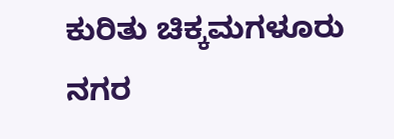ಕುರಿತು ಚಿಕ್ಕಮಗಳೂರು ನಗರ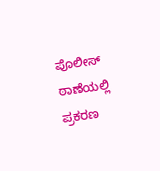ಪೊಲೀಸ್ ಠಾಣೆಯಲ್ಲಿ ಪ್ರಕರಣ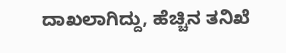ದಾಖಲಾಗಿದ್ದು, ಹೆಚ್ಚಿನ ತನಿಖೆ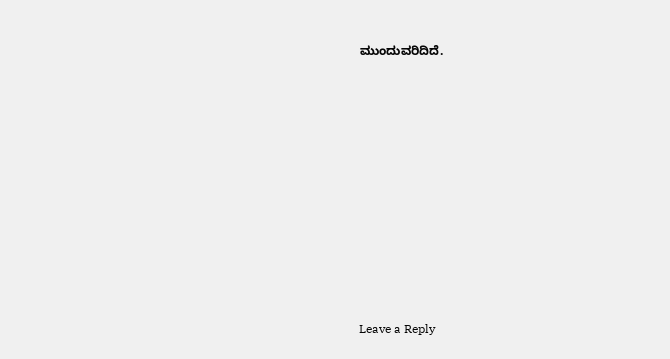ಮುಂದುವರಿದಿದೆ.
















Leave a Reply